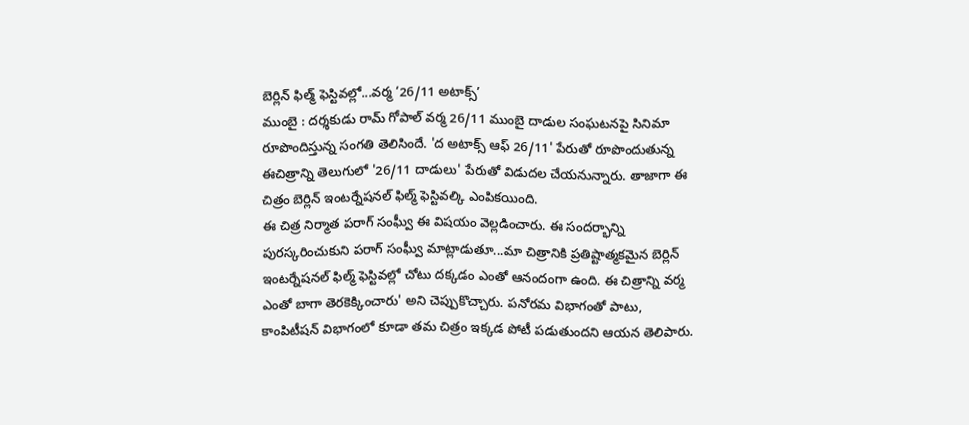బెర్లిన్ ఫిల్మ్ ఫెస్టివల్లో...వర్మ ‘26/11 అటాక్స్’
ముంబై : దర్శకుడు రామ్ గోపాల్ వర్మ 26/11 ముంబై దాడుల సంఘటనపై సినిమా రూపొందిస్తున్న సంగతి తెలిసిందే. 'ద అటాక్స్ ఆఫ్ 26/11' పేరుతో రూపొందుతున్న ఈచిత్రాన్ని తెలుగులో '26/11 దాడులు' పేరుతో విడుదల చేయనున్నారు. తాజాగా ఈ చిత్రం బెర్లిన్ ఇంటర్నేషనల్ ఫిల్మ్ ఫెస్టివల్కి ఎంపికయింది.
ఈ చిత్ర నిర్మాత పరాగ్ సంఘ్వీ ఈ విషయం వెల్లడించారు. ఈ సందర్భాన్ని పురస్కరించుకుని పరాగ్ సంఘ్వీ మాట్లాడుతూ...మా చిత్రానికి ప్రతిష్టాత్మకమైన బెర్లిన్ ఇంటర్నేషనల్ ఫిల్మ్ ఫెస్టివల్లో చోటు దక్కడం ఎంతో ఆనందంగా ఉంది. ఈ చిత్రాన్ని వర్మ ఎంతో బాగా తెరకెక్కించారు' అని చెప్పుకొచ్చారు. పనోరమ విభాగంతో పాటు, కాంపిటీషన్ విభాగంలో కూడా తమ చిత్రం ఇక్కడ పోటీ పడుతుందని ఆయన తెలిపారు.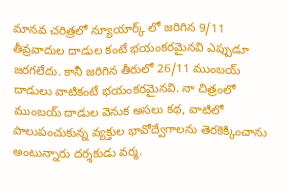మానవ చరిత్రలో న్యూయార్క్ లో జరిగిన 9/11 తీవ్రవాదుల దాడుల కంటే భయంకరమైనవి ఎప్పుడూ జరగలేదు. కానీ జరిగిన తీరులో 26/11 ముంబయ్ దాడులు వాటికంటే భయంకరమైనవి. నా చిత్రంలో ముంబయ్ దాడుల వెనుక అసలు కథ, వాటిలో పాలుపంచుకున్న వ్యక్తుల భావోద్వేగాలను తెరకెక్కించాను అంటున్నారు దర్శకుడు వర్మ.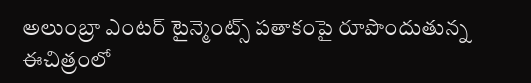అలుంబ్రా ఎంటర్ టైన్మెంట్స్ పతాకంపై రూపొందుతున్న ఈచిత్రంలో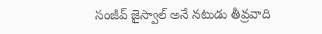సంజీవ్ జైస్వాల్ అనే నటుడు తీవ్రవాది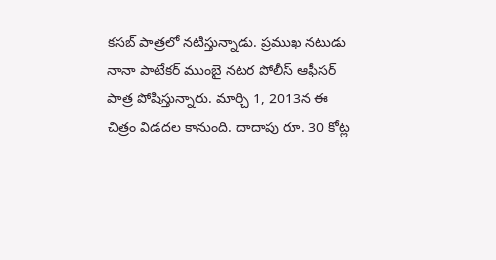కసబ్ పాత్రలో నటిస్తున్నాడు. ప్రముఖ నటుడు నానా పాటేకర్ ముంబై నటర పోలీస్ ఆఫీసర్ పాత్ర పోషిస్తున్నారు. మార్చి 1, 2013న ఈ చిత్రం విడదల కానుంది. దాదాపు రూ. 30 కోట్ల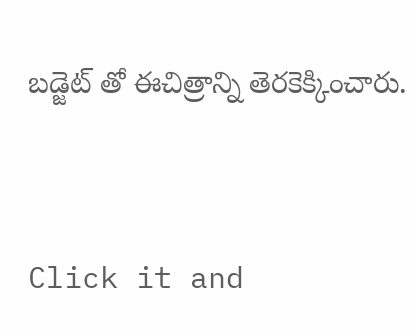బడ్జెట్ తో ఈచిత్రాన్ని తెరకెక్కించారు.


Click it and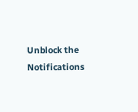Unblock the Notifications